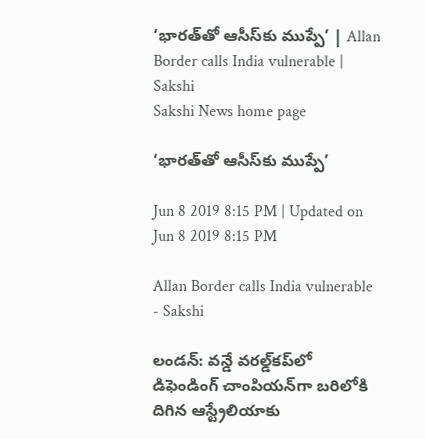‘భారత్‌తో ఆసీస్‌కు ముప్పే’ | Allan Border calls India vulnerable | Sakshi
Sakshi News home page

‘భారత్‌తో ఆసీస్‌కు ముప్పే’

Jun 8 2019 8:15 PM | Updated on Jun 8 2019 8:15 PM

Allan Border calls India vulnerable - Sakshi

లండన్‌: వన్డే వరల్డ్‌కప్‌లో డిఫెండింగ్‌ చాంపియన్‌గా బరిలోకి దిగిన ఆస్ట్రేలియాకు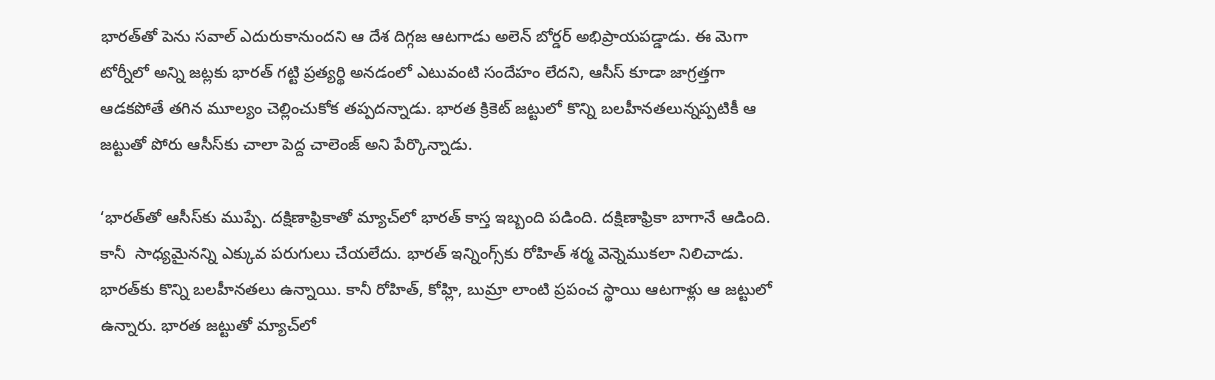భారత్‌తో పెను సవాల్‌ ఎదురుకానుందని ఆ దేశ దిగ్గజ ఆటగాడు అలెన్‌ బోర్డర్‌ అభిప్రాయపడ్డాడు. ఈ మెగా టోర్నీలో అన్ని జట్లకు భారత్‌ గట్టి ప్రత్యర్థి అనడంలో ఎటువంటి సందేహం లేదని, ఆసీస్‌ కూడా జాగ్రత్తగా ఆడకపోతే తగిన మూల్యం చెల్లించుకోక తప్పదన్నాడు. భారత క్రికెట్‌ జట్టులో కొన్ని బలహీనతలున్నప్పటికీ ఆ జట్టుతో పోరు ఆసీస్‌కు చాలా పెద్ద చాలెంజ్‌ అని పేర్కొన్నాడు.

‘భారత్‌తో ఆసీస్‌కు ముప్పే. దక్షిణాఫ్రికాతో మ్యాచ్‌లో భారత్‌ కాస్త ఇబ్బంది పడింది. దక్షిణాఫ్రికా బాగానే ఆడింది. కానీ  సాధ్యమైనన్ని ఎక్కువ పరుగులు చేయలేదు. భారత్‌ ఇన్నింగ్స్‌కు రోహిత్‌ శర్మ వెన్నెముకలా నిలిచాడు. భారత్‌కు కొన్ని బలహీనతలు ఉన్నాయి. కానీ రోహిత్‌, కోహ్లి, బుమ్రా లాంటి ప్రపంచ స్థాయి ఆటగాళ్లు ఆ జట్టులో ఉన్నారు. భారత జట్టుతో మ్యాచ్‌లో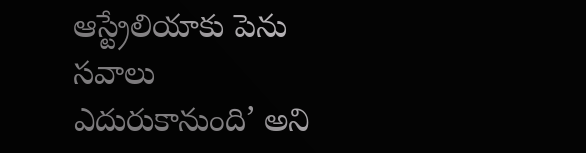ఆస్ట్రేలియాకు పెను సవాలు ఎదురుకానుంది’ అని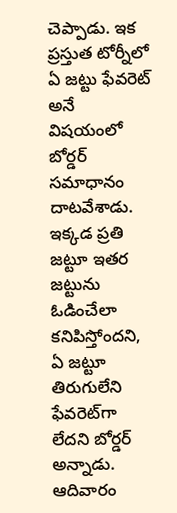చెప్పాడు. ఇక ప్రస్తుత టోర్నీలో ఏ జట్టు ఫేవరెట్‌ అనే విషయంలో బోర్డర్‌ సమాధానం దాటవేశాడు. ఇక్కడ ప్రతి జట్టూ ఇతర జట్టును ఓడించేలా కనిపిస్తోందని, ఏ జట్టూ తిరుగులేని ఫేవరెట్‌గా లేదని బోర్డర్‌ అన్నాడు. ఆదివారం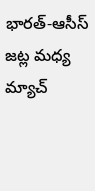భారత్‌-ఆసీస్‌ జట్ల మధ్య మ్యాచ్‌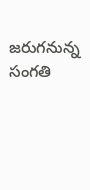జరుగనున్న సంగతి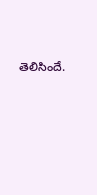తెలిసిందే.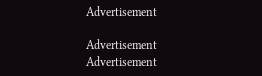Advertisement

Advertisement
Advertisement